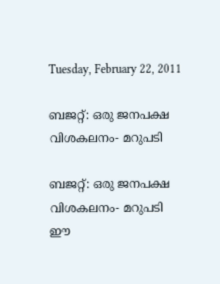Tuesday, February 22, 2011

ബജറ്റ്: ഒരു ജനപക്ഷ വിശകലനം- മറുപടി

ബജറ്റ്: ഒരു ജനപക്ഷ വിശകലനം- മറുപടി
ഈ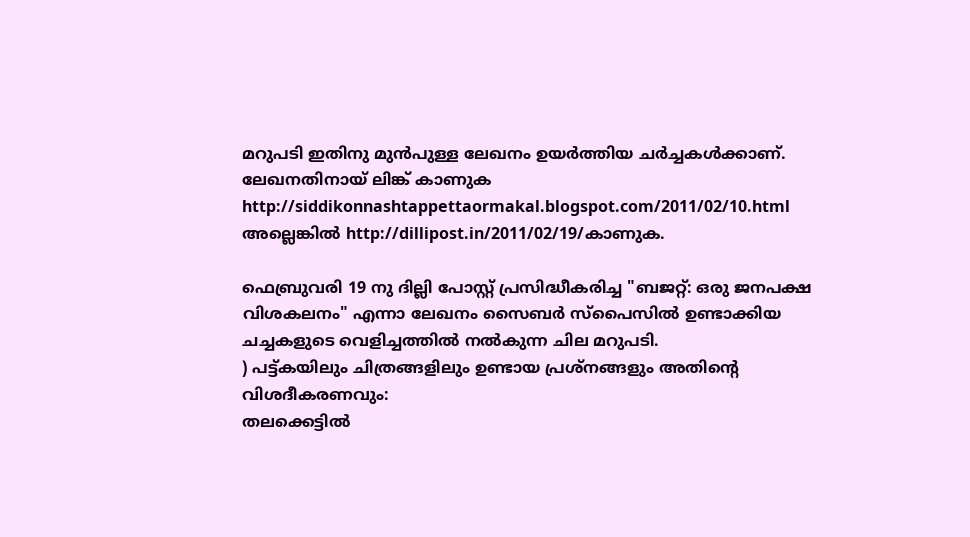മറുപടി ഇതിനു മുന്‍പുള്ള ലേഖനം ഉയര്‍ത്തിയ ചര്‍ച്ചകള്‍ക്കാണ്. ലേഖനതിനായ് ലിങ്ക് കാണുക http://siddikonnashtappettaormakal.blogspot.com/2011/02/10.html അല്ലെങ്കില്‍ http://dillipost.in/2011/02/19/കാണുക.

ഫെബ്രുവരി 19 നു ദില്ലി പോസ്റ്റ്‌ പ്രസിദ്ധീകരിച്ച "ബജറ്റ്‌: ഒരു ജനപക്ഷ വിശകലനം" എന്നാ ലേഖനം സൈബര്‍ സ്പൈസില്‍ ഉണ്ടാക്കിയ ചച്ചകളുടെ വെളിച്ചത്തില്‍ നല്‍കുന്ന ചില മറുപടി.
) പട്ട്കയിലും ചിത്രങ്ങളിലും ഉണ്ടായ പ്രശ്നങ്ങളും അതിന്റെ വിശദീകരണവും:
തലക്കെട്ടില്‍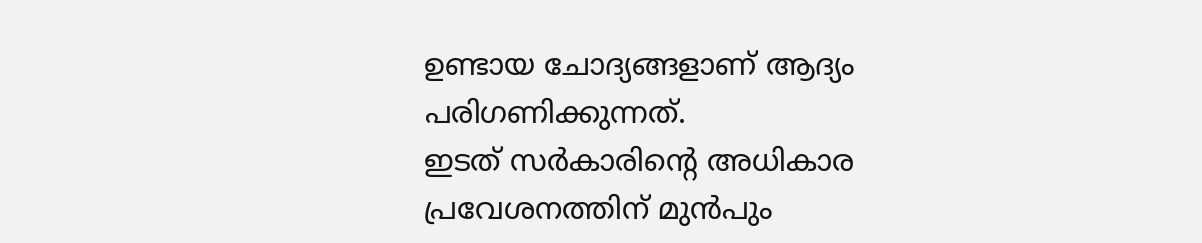ഉണ്ടായ ചോദ്യങ്ങളാണ് ആദ്യം പരിഗണിക്കുന്നത്.
ഇടത് സര്‍കാരിന്റെ അധികാര പ്രവേശനത്തിന് മുന്‍പും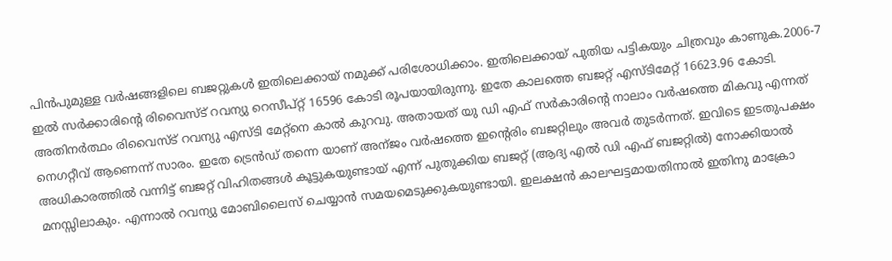പിന്‍പുമുള്ള വര്‍ഷങ്ങളിലെ ബജറ്റുകള്‍ ഇതിലെക്കായ് നമുക്ക് പരിശോധിക്കാം. ഇതിലെക്കായ് പുതിയ പട്ടികയും ചിത്രവും കാണുക.2006-7 ഇല്‍ സര്‍ക്കാരിന്റെ രിവൈസ്ട് റവന്യു റെസീപ്റ്റ് 16596 കോടി രൂപയായിരുന്നു. ഇതേ കാലത്തെ ബജറ്റ് എസ്ടിമേറ്റ് 16623.96 കോടി. അതിനര്‍ത്ഥം രിവൈസ്ട് റവന്യു എസ്ടി മേറ്റ്നെ കാല്‍ കുറവു. അതായത് യു ഡി എഫ് സര്‍കാരിന്റെ നാലാം വര്‍ഷത്തെ മികവു എന്നത് നെഗറ്റീവ് ആണെന്ന് സാരം. ഇതേ ട്രെന്‍ഡ് തന്നെ യാണ് അന്ജം വര്‍ഷത്തെ ഇന്റെരിം ബജറ്റിലും അവര്‍ തുടര്‍ന്നത്. ഇവിടെ ഇടതുപക്ഷം അധികാരത്തില്‍ വന്നിട്ട് ബജറ്റ് വിഹിതങ്ങള്‍ കൂട്ടുകയുണ്ടായ് എന്ന് പുതുക്കിയ ബജറ്റ് (ആദ്യ എല്‍ ഡി എഫ് ബജറ്റില്‍) നോക്കിയാല്‍ മനസ്സിലാകും. എന്നാല്‍ റവന്യു മോബിലൈസ് ചെയ്യാന്‍ സമയമെടുക്കുകയുണ്ടായി. ഇലക്ഷന്‍ കാലഘട്ടമായതിനാല്‍ ഇതിനു മാക്രോ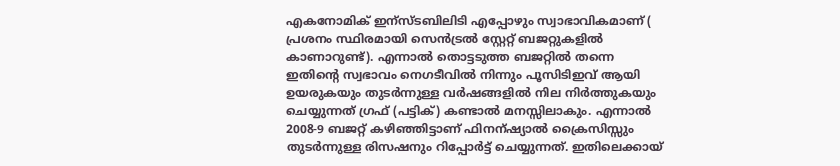എകനോമിക് ഇന്സ്ടബിലിടി എപ്പോഴും സ്വാഭാവികമാണ് ( പ്രശനം സ്ഥിരമായി സെന്‍ട്രല്‍ സ്റ്റേറ്റ് ബജറ്റുകളില്‍ കാണാറുണ്ട്). എന്നാല്‍ തൊട്ടടുത്ത ബജറ്റില്‍ തന്നെ ഇതിന്റെ സ്വഭാവം നെഗടീവില്‍ നിന്നും പൂസിടിഇവ് ആയി ഉയരുകയും തുടര്‍ന്നുള്ള വര്‍ഷങ്ങളില്‍ നില നിര്‍ത്തുകയും ചെയ്യുന്നത് ഗ്രഫ് (പട്ടിക്) കണ്ടാല്‍ മനസ്സിലാകും. എന്നാല്‍ 2008-9 ബജറ്റ് കഴിഞ്ഞിട്ടാണ് ഫിനന്ഷ്യാല്‍ ക്രൈസിസ്സും തുടര്‍ന്നുള്ള രിസഷനും റിപ്പോര്‍ട്ട്‌ ചെയ്യുന്നത്. ഇതിലെക്കായ്‌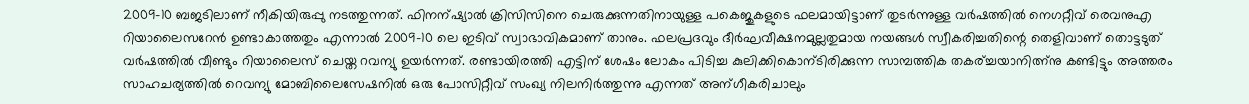2009-10 ബജടിലാണ് നീകിയിരുപ്പു നടത്തുന്നത്. ഫിനന്ഷ്യാല്‍ ക്രിസിസിനെ ചെരുക്കുന്നതിനായുള്ള പകെജുകളുടെ ഫലമായിട്ടാണ് തുടര്‍ന്നുള്ള വര്‍ഷത്തില്‍ നെഗറ്റീവ് രെവനുഎ റിയാലൈസറേന്‍ ഉണ്ടാകാത്തതും എന്നാല്‍ 2009-10 ലെ ഇടിവ് സ്വാഭാവികമാണ് താനും. ഫലപ്രദവും ദീര്‍ഘവീക്ഷനമുല്ലതുമായ നയങ്ങള്‍ സ്വീകരിച്ചതിന്റെ തെളിവാണ് തൊട്ടടുത് വര്‍ഷത്തില്‍ വീണ്ടും റിയാലൈസ് ചെയ്ത റവന്യു ഉയര്‍ന്നത്. രണ്ടായിരത്തി എട്ടിന് ശേഷം ലോകം പിടിച്ച കുലിക്കികൊന്ടിരിക്കുന്ന സാമ്പത്തിക തകര്ച്ചയാനിത്ന്നു കണ്ടിട്ടും അത്തരം സാഹചര്യത്തില്‍ റെവന്യു മോബിലൈസേഷനില്‍ ഒരു പോസിറ്റീവ് സംഖ്യ നിലനിര്‍ത്തുന്നു എന്നത് അന്ഗീകരിചാലും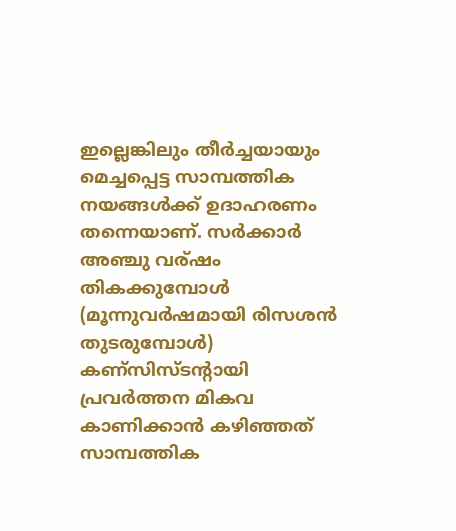ഇല്ലെങ്കിലും തീര്‍ച്ചയായും മെച്ചപ്പെട്ട സാമ്പത്തിക നയങ്ങള്‍ക്ക് ഉദാഹരണം തന്നെയാണ്. സര്‍ക്കാര്‍ അഞ്ചു വര്ഷം തികക്കുമ്പോള്‍ (മൂന്നുവര്‍ഷമായി രിസശന്‍ തുടരുമ്പോള്‍) കണ്സിസ്ടന്റായി പ്രവര്‍ത്തന മികവ കാണിക്കാന്‍ കഴിഞ്ഞത് സാമ്പത്തിക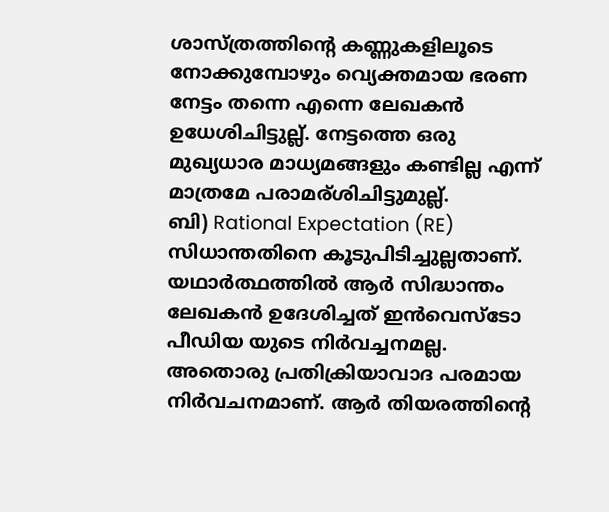ശാസ്ത്രത്തിന്റെ കണ്ണുകളിലൂടെ നോക്കുമ്പോഴും വ്യെക്തമായ ഭരണ നേട്ടം തന്നെ എന്നെ ലേഖകന്‍ ഉധേശിചിട്ടുല്ല്. നേട്ടത്തെ ഒരു മുഖ്യധാര മാധ്യമങ്ങളും കണ്ടില്ല എന്ന് മാത്രമേ പരാമര്ശിചിട്ടുമുല്ല്.
ബി) Rational Expectation (RE) സിധാന്തതിനെ കൂടുപിടിച്ചുല്ലതാണ്. യഥാര്‍ത്ഥത്തില്‍ ആര്‍ സിദ്ധാന്തം ലേഖകന്‍ ഉദേശിച്ചത്‌ ഇന്‍വെസ്ടോ പീഡിയ യുടെ നിര്‍വച്ചനമല്ല. അതൊരു പ്രതിക്രിയാവാദ പരമായ നിര്‍വചനമാണ്. ആര്‍ തിയരത്തിന്റെ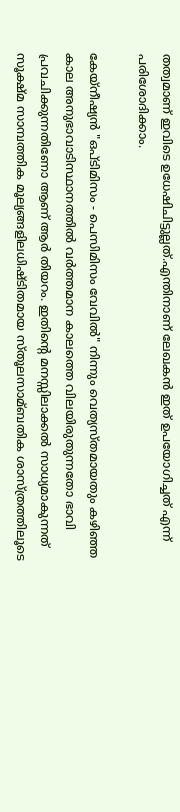തത്വമാണ് ഇവിടെ ഉധേഷിചിട്ടുല്ലത്.എന്തിനാണ് ലേഖകന്‍ ഇത് ഉപയോഗിച്ചത് എന്ന് പരിശോദിക്കാം.

കേയ്നീഷ്യന്‍ "ഒപ്ടിമിസം - പെസിമിസം വേവില്‍" നിന്നും വെത്യസ്തമായതും കഴിഞ്ഞ കാല അനുഭാവാടിസ്ഥാനത്തില്‍ വര്‍ത്തമാന കാലത്തെ വിലയിരുതുന്നതോ ഭാവി പ്രവചിക്കുന്നതിണോ ആണ് ആര്‍ തിയറം. ഇതിന്റെ മനസ്സിലാക്കല്‍ സാധ്യമാകുന്നത് സൂക്ഷ്മ സാമ്പത്തിക മൂല്യങ്ങളിലധിഷ്ടിതമായ സ്തൂലസാമ്ബതിക ശാസ്ത്രത്തിലൂടെ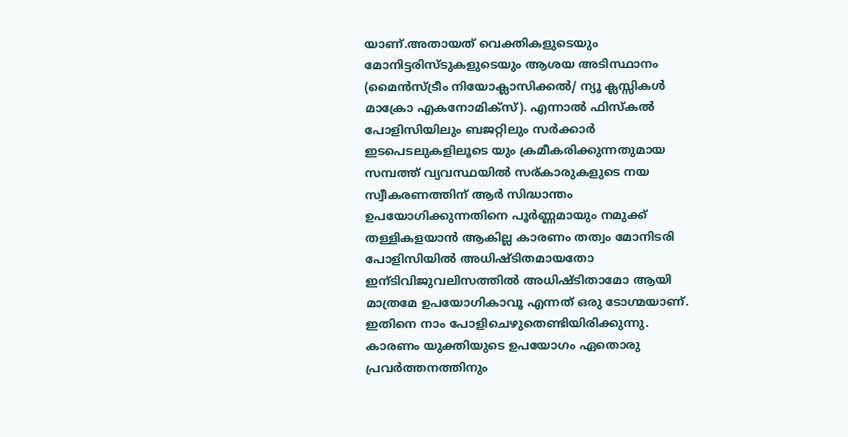യാണ്.അതായത് വെക്തികളുടെയും മോനിട്ടരിസ്ടുകളുടെയും ആശയ അടിസ്ഥാനം (മൈന്‍സ്ട്രീം നിയോക്ലാസിക്കല്‍/ ന്യൂ ക്ലസ്സികള്‍ മാക്രോ എകനോമിക്സ്). എന്നാല്‍ ഫിസ്കല്‍ പോളിസിയിലും ബജറ്റിലും സര്‍ക്കാര്‍ ഇടപെടലുകളിലൂടെ യും ക്രമീകരിക്കുന്നതുമായ സമ്പത്ത് വ്യവസ്ഥയില്‍ സര്കാരുകളുടെ നയ സ്വീകരണത്തിന് ആര്‍ സിദ്ധാന്തം ഉപയോഗിക്കുന്നതിനെ പൂര്‍ണ്ണമായും നമുക്ക് തള്ളികളയാന്‍ ആകില്ല കാരണം തത്വം മോനിടരി പോളിസിയില്‍ അധിഷ്ടിതമായതോ ഇന്ടിവിജുവലിസത്തില്‍ അധിഷ്ടിതാമോ ആയി മാത്രമേ ഉപയോഗികാവൂ എന്നത് ഒരു ടോഗ്മയാണ്. ഇതിനെ നാം പോളിചെഴുതെണ്ടിയിരിക്കുന്നു. കാരണം യുക്തിയുടെ ഉപയോഗം ഏതൊരു പ്രവര്‍ത്തനത്തിനും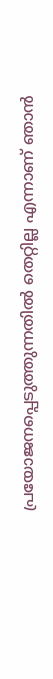പ്രയോജനപ്പെടുത്തുന്നതില്‍ തെറ്റില്ല എന്നാണ് ഞാന്‍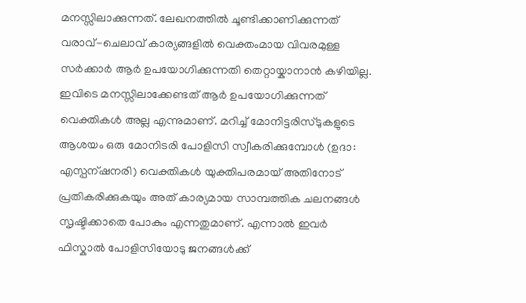മനസ്സിലാക്കുന്നത്. ലേഖനത്തില്‍ ചൂണ്ടിക്കാണിക്കുന്നത് വരാവ്-ചെലാവ് കാര്യങ്ങളില്‍ വെക്തംമായ വിവരമുള്ള സര്‍ക്കാര്‍ ആര്‍ ഉപയോഗിക്കുന്നതി തെറ്റായ്കാനാന്‍ കഴിയില്ല. ഇവിടെ മനസ്സിലാക്കേണ്ടത് ആര്‍ ഉപയോഗിക്കുന്നത് വെക്തികള്‍ അല്ല എന്നുമാണ്. മറിച്ച് മോനിട്ടരിസ്ടുകളുടെ ആശയം ഒരു മോനിടരി പോളിസി സ്വീകരിക്കുമ്പോള്‍ (ഉദാ: എസ്പന്ഷനരി) വെക്തികള്‍ യുക്തിപരമായ് അതിനോട് പ്രതികരിക്കുകയും അത് കാര്യമായ സാമ്പത്തിക ചലനങ്ങള്‍ സൃഷ്ടിക്കാതെ പോകും എന്നതുമാണ്‌. എന്നാല്‍ ഇവര്‍ ഫിസ്കാല്‍ പോളിസിയോടു ജനങ്ങള്‍ക്ക്‌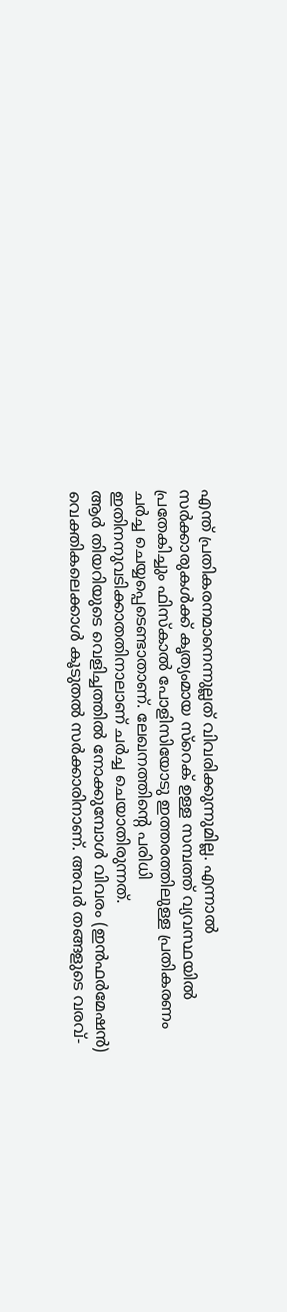എന്ത് പ്രതികരനമാനെന്നുല്ലത് വിവരിക്കുന്നുമില്ല. എന്നാല്‍ സര്‍ക്കാരുകള്‍ക്ക് കൃത്യംമായ സ്റെക് ഉള്ള സമ്പത്ത് വ്യവസ്ഥയില്‍ പ്രതേകിച്ചും ഫിസ്കാല്‍ പോളിസിയോടു ഇത്തരത്തിലുള്ള പ്രതികരണം ചര്‍ച്ച ചെയ്യപ്പെടെണ്ടാതാണ്. ലേഖനത്തിന്റെ പരിധി ഇതിനനുവടിക്കാതതിനാലാണ് ചര്‍ച്ച ചെയാതിരുന്നത്.
ആര്‍ തിയറിയുടെ വെളിച്ചത്തില്‍ നോക്കുമ്പോള്‍ വിവരം (ഇന്‍ഫര്‍മേഷന്‍) വെക്തികലെക്കാള്‍ കൂടുതല്‍ സര്‍ക്കാരിനാണ്. അവര്‍ തങ്ങളുടെ വരവ്-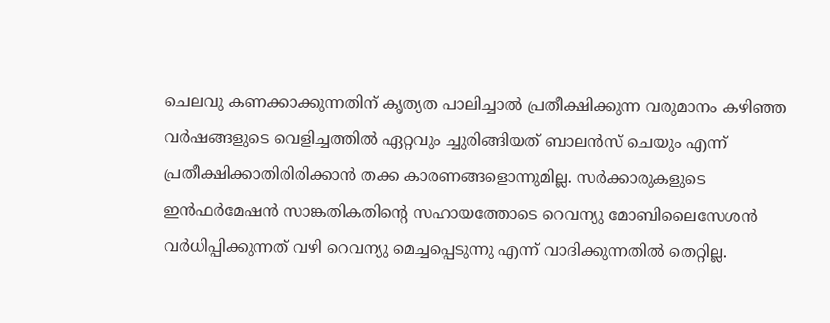ചെലവു കണക്കാക്കുന്നതിന് കൃത്യത പാലിച്ചാല്‍ പ്രതീക്ഷിക്കുന്ന വരുമാനം കഴിഞ്ഞ വര്‍ഷങ്ങളുടെ വെളിച്ചത്തില്‍ ഏറ്റവും ച്ചുരിങ്ങിയത് ബാലന്‍സ് ചെയും എന്ന് പ്രതീക്ഷിക്കാതിരിരിക്കാന്‍ തക്ക കാരണങ്ങളൊന്നുമില്ല. സര്‍ക്കാരുകളുടെ ഇന്‍ഫര്‍മേഷന്‍ സാങ്കതികതിന്റെ സഹായത്തോടെ റെവന്യു മോബിലൈസേശന്‍ വര്‍ധിപ്പിക്കുന്നത് വഴി റെവന്യു മെച്ചപ്പെടുന്നു എന്ന് വാദിക്കുന്നതില്‍ തെറ്റില്ല.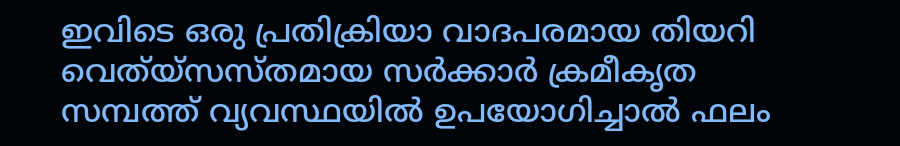ഇവിടെ ഒരു പ്രതിക്രിയാ വാദപരമായ തിയറി വെത്യ്സസ്തമായ സര്‍ക്കാര്‍ ക്രമീകൃത സമ്പത്ത് വ്യവസ്ഥയില്‍ ഉപയോഗിച്ചാല്‍ ഫലം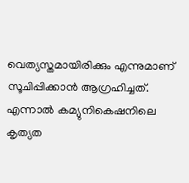വെത്യസ്തമായിരിക്കും എന്നുമാണ് സൂചിപ്പിക്കാന്‍ ആഗ്രഹിച്ചത്. എന്നാല്‍ കമ്യുനികെഷനിലെ കൃത്യത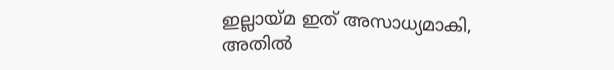ഇല്ലായ്മ ഇത് അസാധ്യമാകി, അതില്‍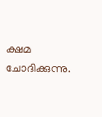ക്ഷമ ചോദിക്കുന്നു.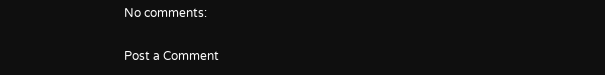No comments:

Post a Comment